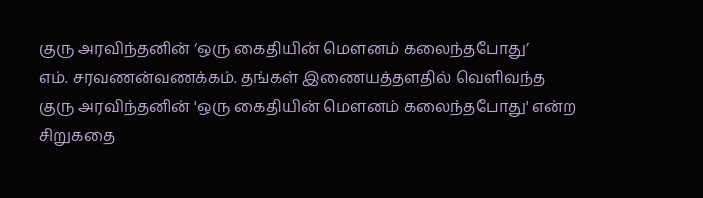குரு அரவிந்தனின் ‘ஒரு கைதியின் மௌனம் கலைந்தபோது’
எம். சரவணன்வணக்கம். தங்கள் இணையத்தளதில் வெளிவந்த குரு அரவிந்தனின் 'ஒரு கைதியின் மௌனம் கலைந்தபோது' என்ற சிறுகதை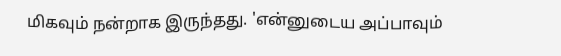மிகவும் நன்றாக இருந்தது. 'என்னுடைய அப்பாவும்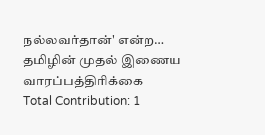நல்லவர்தான்' என்ற…
தமிழின் முதல் இணைய வாரப்பத்திரிக்கை
Total Contribution: 1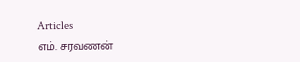Articles
எம். சரவணன்